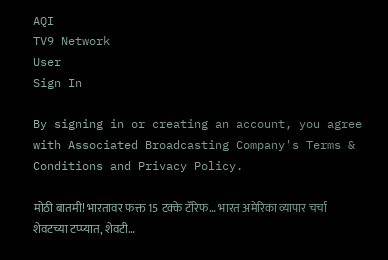AQI
TV9 Network
User
Sign In

By signing in or creating an account, you agree with Associated Broadcasting Company's Terms & Conditions and Privacy Policy.

मोठी बातमी! भारतावर फक्त 15 टक्के टॅरिफ… भारत अमेरिका व्यापार चर्चा शेवटच्या टप्प्यात, शेवटी…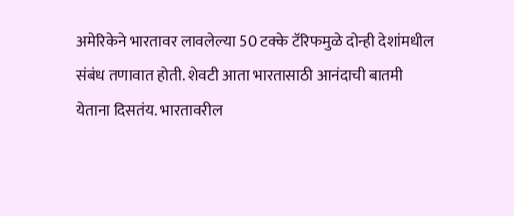अमेरिकेने भारतावर लावलेल्या 50 टक्के टॅरिफमुळे दोन्ही देशांमधील संबंध तणावात होती. शेवटी आता भारतासाठी आनंदाची बातमी येताना दिसतंय. भारतावरील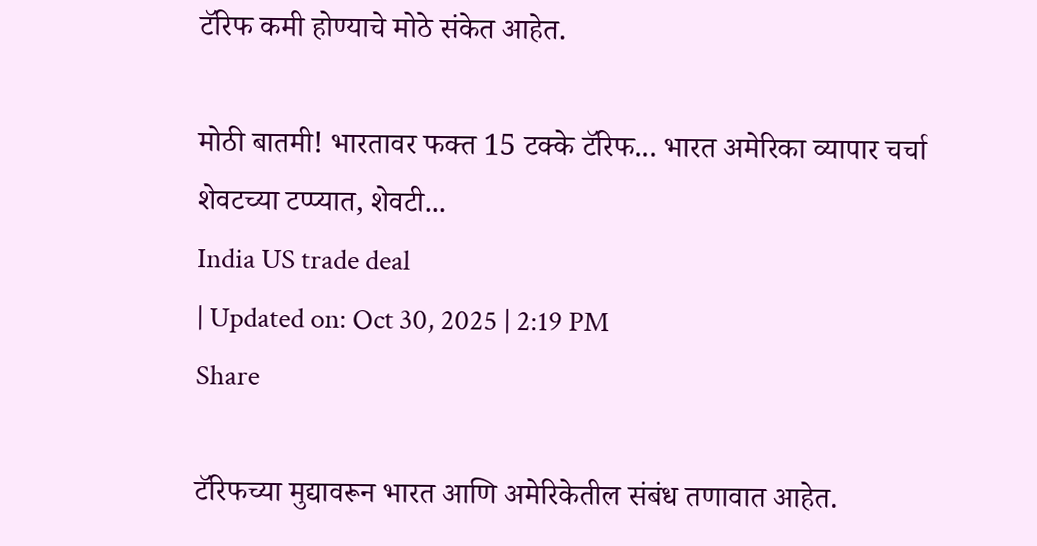टॅरिफ कमी होण्याचे मोठे संकेत आहेत.

मोठी बातमी! भारतावर फक्त 15 टक्के टॅरिफ... भारत अमेरिका व्यापार चर्चा शेवटच्या टप्प्यात, शेवटी...
India US trade deal
| Updated on: Oct 30, 2025 | 2:19 PM
Share

टॅरिफच्या मुद्यावरून भारत आणि अमेरिकेतील संबंध तणावात आहेत.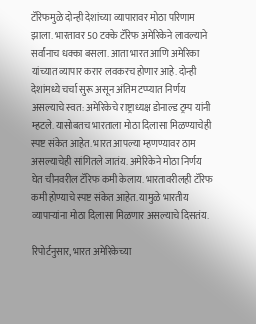टॅरिफमुळे दोन्ही देशांच्या व्यापारावर मोठा परिणाम झाला. भारतावर 50 टक्के टॅरिफ अमेरिकेने लावल्याने सर्वांनाच धक्का बसला. आता भारत आणि अमेरिका यांच्यात व्यापार करार लवकरच होणार आहे. दोन्ही देशांमध्ये चर्चा सुरू असून अंतिम टप्प्यात निर्णय असल्याचे स्वत: अमेरिकेचे राष्ट्राध्यक्ष डोनाल्ड ट्रम्प यांनी म्हटले. यासोबतच भारताला मोठा दिलासा मिळण्याचेही स्पष्ट संकेत आहेत. भारत आपल्या म्हणण्यावर ठाम असल्याचेही सांगितले जातंय. अमेरिकेने मोठा निर्णय घेत चीनवरील टॅरिफ कमी केलाय. भारतावरीलही टॅरिफ कमी होण्याचे स्पष्ट संकेत आहेत. यामुळे भारतीय व्यापाऱ्यांना मोठा दिलासा मिळणार असल्याचे दिसतंय.

रिपोर्टनुसार, भारत अमेरिकेच्या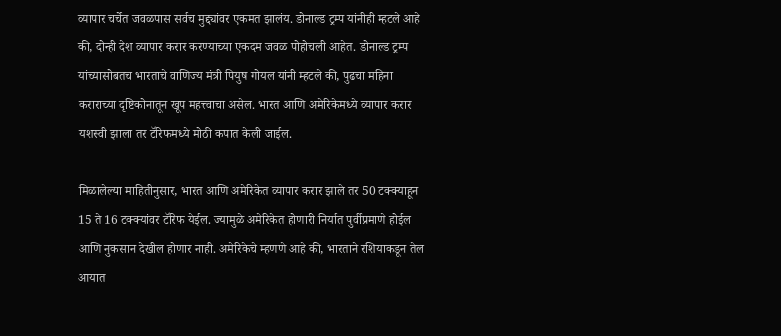व्यापार चर्चेत जवळपास सर्वच मुद्द्यांवर एकमत झालंय. डोनाल्ड ट्रम्प यांनीही म्हटले आहे की, दोन्ही देश व्यापार करार करण्याच्या एकदम जवळ पोहोचली आहेत. डोनाल्ड ट्रम्प यांच्यासोबतच भारताचे वाणिज्य मंत्री पियुष गोयल यांनी म्हटले की, पुढचा महिना कराराच्या दृष्टिकोनातून खूप महत्त्वाचा असेल. भारत आणि अमेरिकेमध्ये व्यापार करार यशस्वी झाला तर टॅरिफमध्ये मोठी कपात केली जाईल.

मिळालेल्या माहितीनुसार, भारत आणि अमेरिकेत व्यापार करार झाले तर 50 टक्क्याहून 15 ते 16 टक्क्यांवर टॅरिफ येईल. ज्यामुळे अमेरिकेत होणारी निर्यात पुर्वीप्रमाणे होईल आणि नुकसान देखील होणार नाही. अमेरिकेचे म्हणणे आहे की, भारताने रशियाकडून तेल आयात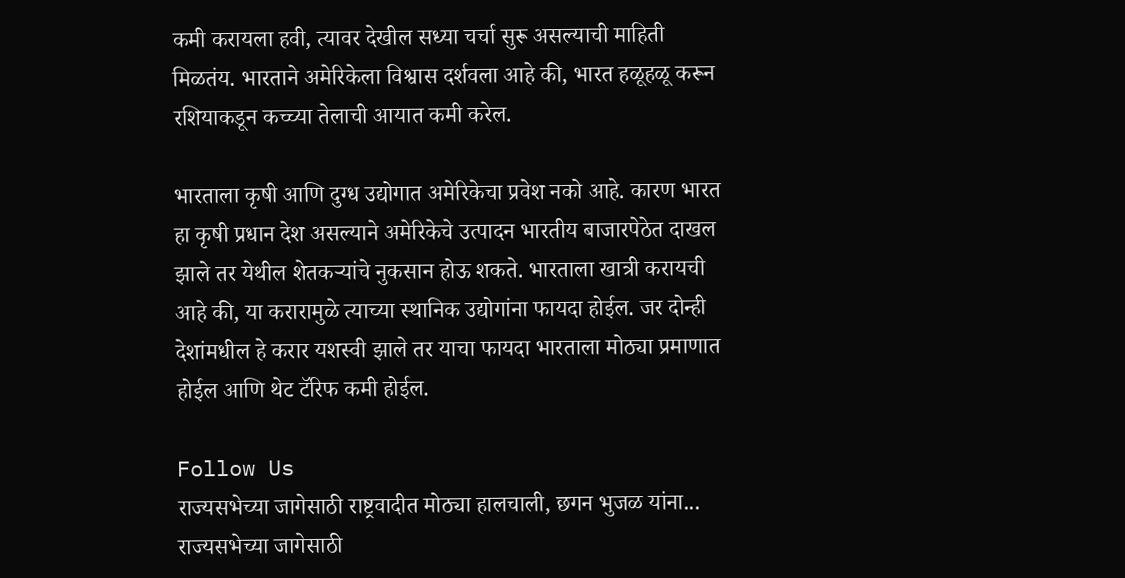कमी करायला हवी, त्यावर देखील सध्या चर्चा सुरू असल्याची माहिती मिळतंय. भारताने अमेरिकेला विश्वास दर्शवला आहे की, भारत हळूहळू करून रशियाकडून कच्च्या तेलाची आयात कमी करेल.

भारताला कृषी आणि दुग्ध उद्योगात अमेरिकेचा प्रवेश नको आहे. कारण भारत हा कृषी प्रधान देश असल्याने अमेरिकेचे उत्पादन भारतीय बाजारपेठेत दाखल झाले तर येथील शेतकऱ्यांचे नुकसान होऊ शकते. भारताला खात्री करायची आहे की, या करारामुळे त्याच्या स्थानिक उद्योगांना फायदा होईल. जर दोन्ही देशांमधील हे करार यशस्वी झाले तर याचा फायदा भारताला मोठ्या प्रमाणात होईल आणि थेट टॅरिफ कमी होईल.

Follow Us
राज्यसभेच्या जागेसाठी राष्ट्रवादीत मोठ्या हालचाली, छगन भुजळ यांना...
राज्यसभेच्या जागेसाठी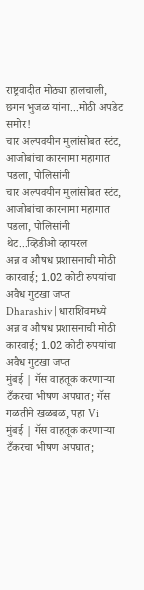राष्ट्रवादीत मोठ्या हालचाली, छगन भुजळ यांना...मोठी अपडेट समोर!
चार अल्पवयीन मुलांसोबत स्टंट, आजोबांचा कारनामा महागात पडला, पोलिसांनी
चार अल्पवयीन मुलांसोबत स्टंट, आजोबांचा कारनामा महागात पडला, पोलिसांनी थेट...व्हिडीओ व्हायरल
अन्न व औषध प्रशासनाची मोठी कारवाई; 1.02 कोटी रुपयांचा अवैध गुटखा जप्त
Dharashiv | धाराशिवमध्ये अन्न व औषध प्रशासनाची मोठी कारवाई; 1.02 कोटी रुपयांचा अवैध गुटखा जप्त
मुंबई | गॅस वाहतूक करणाऱ्या टँकरचा भीषण अपघात; गॅस गळतीने खळबळ, पहा Vi
मुंबई | गॅस वाहतूक करणाऱ्या टँकरचा भीषण अपघात;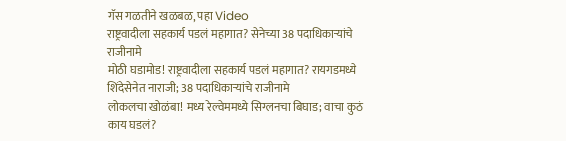गॅस गळतीने खळबळ, पहा Video
राष्ट्रवादीला सहकार्य पडलं महागात? सेनेच्या 38 पदाधिकाऱ्यांचे राजीनामे
मोठी घडामोड! राष्ट्रवादीला सहकार्य पडलं महागात? रायगडमध्ये शिंदेसेनेत नाराजी; 38 पदाधिकाऱ्यांचे राजीनामे
लोकलचा खोळंबा! मध्य रेल्वेममध्ये सिग्लनचा बिघाड; वाचा कुठं काय घडलं?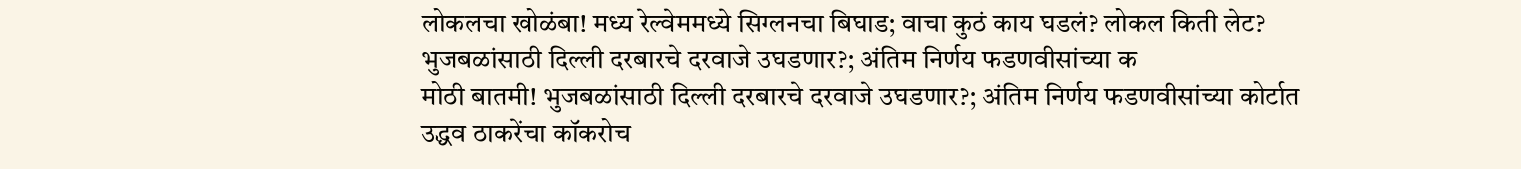लोकलचा खोळंबा! मध्य रेल्वेममध्ये सिग्लनचा बिघाड; वाचा कुठं काय घडलं? लोकल किती लेट?
भुजबळांसाठी दिल्ली दरबारचे दरवाजे उघडणार?; अंतिम निर्णय फडणवीसांच्या क
मोठी बातमी! भुजबळांसाठी दिल्ली दरबारचे दरवाजे उघडणार?; अंतिम निर्णय फडणवीसांच्या कोर्टात
उद्धव ठाकरेंचा कॉकरोच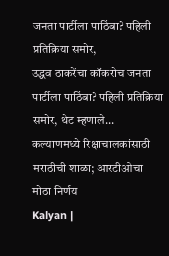जनता पार्टीला पाठिंबा? पहिली प्रतिक्रिया समोर,
उद्धव ठाकरेंचा कॉकरोच जनता पार्टीला पाठिंबा? पहिली प्रतिक्रिया समोर, थेट म्हणाले...
कल्याणमध्ये रिक्षाचालकांसाठी मराठीची शाळा; आरटीओचा मोठा निर्णय
Kalyan |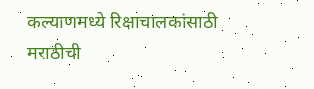कल्याणमध्ये रिक्षाचालकांसाठी मराठीची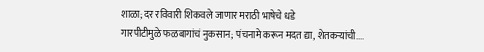शाळा; दर रविवारी शिकवले जाणार मराठी भाषेचे धडे
गारपीटीमुळे फळबागांचं नुकसान; पंचनामे करून मदत द्या, शेतकऱ्यांची....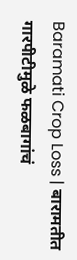Baramati Crop Loss | बारामतीत गारपीटीमुळे फळबागांचं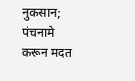नुकसान; पंचनामे करून मदत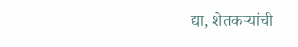द्या, शेतकऱ्यांची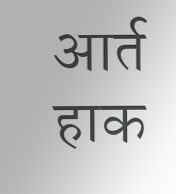आर्त हाक